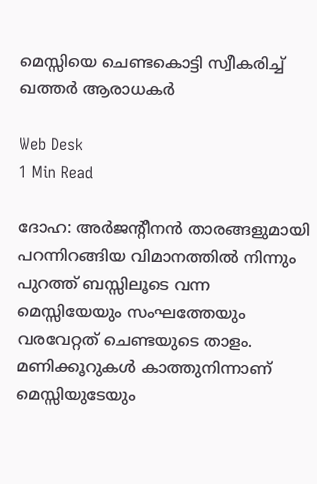മെസ്സിയെ ചെണ്ടകൊട്ടി സ്വീകരിച്ച് ഖത്തര്‍ ആരാധകര്‍

Web Desk
1 Min Read

ദോഹ: അര്‍ജന്റീനന്‍ താരങ്ങളുമായി പറന്നിറങ്ങിയ വിമാനത്തില്‍ നിന്നും പുറത്ത് ബസ്സിലൂടെ വന്ന മെസ്സിയേയും സംഘത്തേയും വരവേറ്റത് ചെണ്ടയുടെ താളം. മണിക്കൂറുകള്‍ കാത്തുനിന്നാണ് മെസ്സിയുടേയും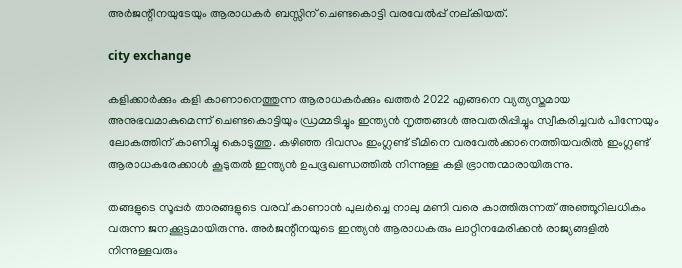അര്‍ജന്റീനയുടേയും ആരാധകര്‍ ബസ്സിന് ചെണ്ടകൊട്ടി വരവേല്‍പ്പ് നല്കിയത്.

city exchange

കളിക്കാര്‍ക്കും കളി കാണാനെത്തുന്ന ആരാധകര്‍ക്കും ഖത്തര്‍ 2022 എങ്ങനെ വ്യത്യസ്തമായ അനുഭവമാകുമെന്ന് ചെണ്ടകൊട്ടിയും ഡ്രമ്മടിച്ചും ഇന്ത്യന്‍ നൃത്തങ്ങള്‍ അവതരിപ്പിച്ചും സ്വീകരിച്ചവര്‍ പിന്നേയും ലോകത്തിന് കാണിച്ചു കൊടുത്തു. കഴിഞ്ഞ ദിവസം ഇംഗ്ലണ്ട് ടീമിനെ വരവേല്‍ക്കാനെത്തിയവരില്‍ ഇംഗ്ലണ്ട് ആരാധകരേക്കാള്‍ കൂടുതല്‍ ഇന്ത്യന്‍ ഉപഭൂഖണ്ഡത്തില്‍ നിന്നുള്ള കളി ഭ്രാന്തന്മാരായിരുന്നു.

തങ്ങളുടെ സൂപ്പര്‍ താരങ്ങളുടെ വരവ് കാണാന്‍ പുലര്‍ച്ചെ നാലു മണി വരെ കാത്തിരുന്നത് അഞ്ഞൂറിലധികം വരുന്ന ജനക്കൂട്ടമായിരുന്നു. അര്‍ജന്റീനയുടെ ഇന്ത്യന്‍ ആരാധകരും ലാറ്റിനമേരിക്കന്‍ രാജ്യങ്ങളില്‍ നിന്നുള്ളവരും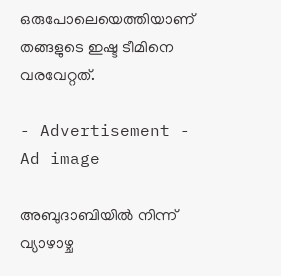ഒരുപോലെയെത്തിയാണ് തങ്ങളുടെ ഇഷ്ട ടീമിനെ വരവേറ്റത്.

- Advertisement -
Ad image

അബുദാബിയില്‍ നിന്ന് വ്യാഴാഴ്ച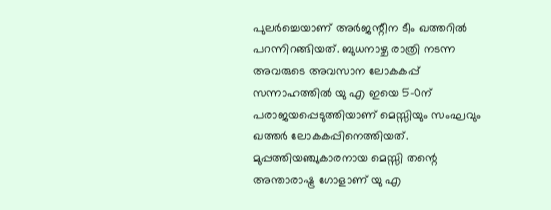പുലര്‍ച്ചെയാണ് അര്‍ജന്റീന ടീം ഖത്തറില്‍ പറന്നിറങ്ങിയത്. ബുധനാഴ്ച രാത്രി നടന്ന അവരുടെ അവസാന ലോകകപ്പ് സന്നാഹത്തില്‍ യു എ ഇയെ 5-0ന് പരാജയപ്പെടുത്തിയാണ് മെസ്സിയും സംഘവും ഖത്തര്‍ ലോകകപ്പിനെത്തിയത്. മുപ്പത്തിയഞ്ചുകാരനായ മെസ്സി തന്റെ അന്താരാഷ്ട്ര ഗോളാണ് യു എ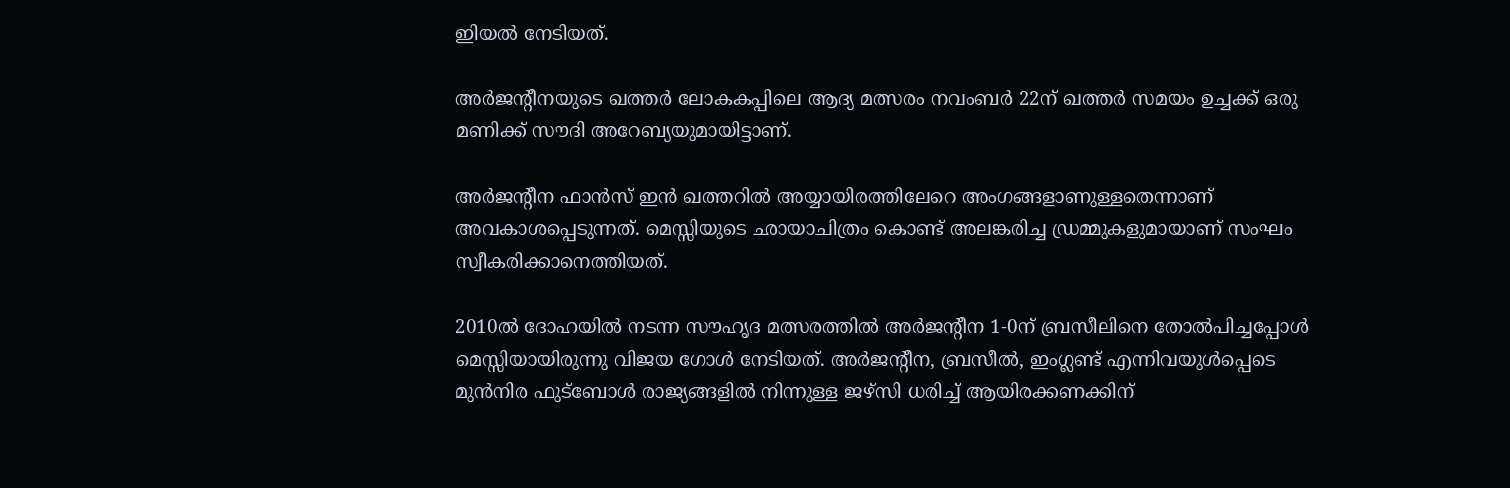ഇിയല്‍ നേടിയത്.

അര്‍ജന്റീനയുടെ ഖത്തര്‍ ലോകകപ്പിലെ ആദ്യ മത്സരം നവംബര്‍ 22ന് ഖത്തര്‍ സമയം ഉച്ചക്ക് ഒരു മണിക്ക് സൗദി അറേബ്യയുമായിട്ടാണ്.

അര്‍ജന്റീന ഫാന്‍സ് ഇന്‍ ഖത്തറില്‍ അയ്യായിരത്തിലേറെ അംഗങ്ങളാണുള്ളതെന്നാണ് അവകാശപ്പെടുന്നത്. മെസ്സിയുടെ ഛായാചിത്രം കൊണ്ട് അലങ്കരിച്ച ഡ്രമ്മുകളുമായാണ് സംഘം സ്വീകരിക്കാനെത്തിയത്.

2010ല്‍ ദോഹയില്‍ നടന്ന സൗഹൃദ മത്സരത്തില്‍ അര്‍ജന്റീന 1-0ന് ബ്രസീലിനെ തോല്‍പിച്ചപ്പോള്‍ മെസ്സിയായിരുന്നു വിജയ ഗോള്‍ നേടിയത്. അര്‍ജന്റീന, ബ്രസീല്‍, ഇംഗ്ലണ്ട് എന്നിവയുള്‍പ്പെടെ മുന്‍നിര ഫുട്‌ബോള്‍ രാജ്യങ്ങളില്‍ നിന്നുള്ള ജഴ്സി ധരിച്ച് ആയിരക്കണക്കിന്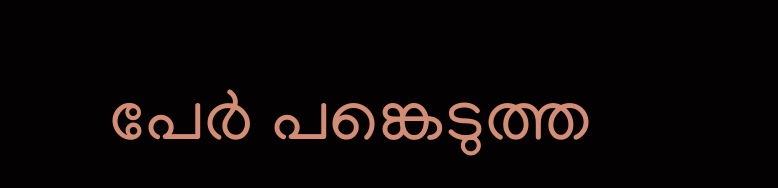പേര്‍ പങ്കെടുത്ത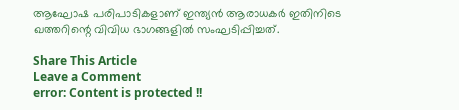ആഘോഷ പരിപാടികളാണ് ഇന്ത്യന്‍ ആരാധകര്‍ ഇതിനിടെ ഖത്തറിന്റെ വിവിധ ഭാഗങ്ങളില്‍ സംഘടിപ്പിച്ചത്.

Share This Article
Leave a Comment
error: Content is protected !!